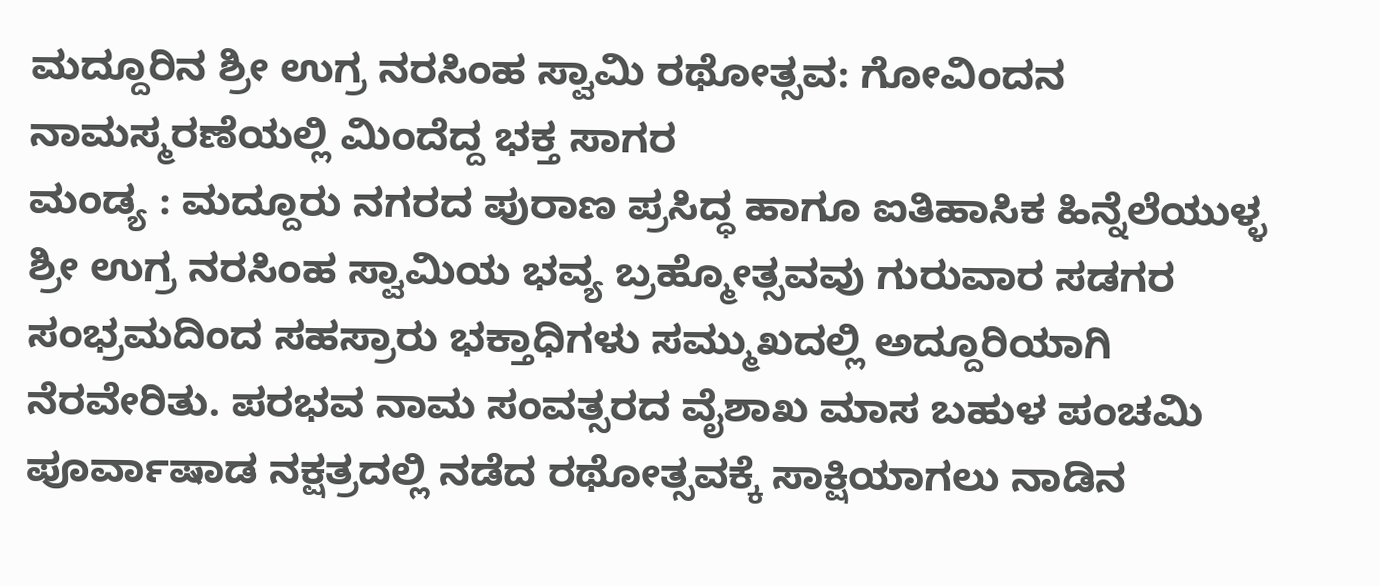ಮದ್ದೂರಿನ ಶ್ರೀ ಉಗ್ರ ನರಸಿಂಹ ಸ್ವಾಮಿ ರಥೋತ್ಸವ: ಗೋವಿಂದನ ನಾಮಸ್ಮರಣೆಯಲ್ಲಿ ಮಿಂದೆದ್ದ ಭಕ್ತ ಸಾಗರ
ಮಂಡ್ಯ : ಮದ್ದೂರು ನಗರದ ಪುರಾಣ ಪ್ರಸಿದ್ಧ ಹಾಗೂ ಐತಿಹಾಸಿಕ ಹಿನ್ನೆಲೆಯುಳ್ಳ ಶ್ರೀ ಉಗ್ರ ನರಸಿಂಹ ಸ್ವಾಮಿಯ ಭವ್ಯ ಬ್ರಹ್ಮೋತ್ಸವವು ಗುರುವಾರ ಸಡಗರ ಸಂಭ್ರಮದಿಂದ ಸಹಸ್ರಾರು ಭಕ್ತಾಧಿಗಳು ಸಮ್ಮುಖದಲ್ಲಿ ಅದ್ದೂರಿಯಾಗಿ ನೆರವೇರಿತು. ಪರಭವ ನಾಮ ಸಂವತ್ಸರದ ವೈಶಾಖ ಮಾಸ ಬಹುಳ ಪಂಚಮಿ ಪೂರ್ವಾಷಾಡ ನಕ್ಷತ್ರದಲ್ಲಿ ನಡೆದ ರಥೋತ್ಸವಕ್ಕೆ ಸಾಕ್ಷಿಯಾಗಲು ನಾಡಿನ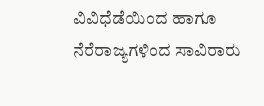ವಿವಿಧೆಡೆಯಿಂದ ಹಾಗೂ ನೆರೆರಾಜ್ಯಗಳಿಂದ ಸಾವಿರಾರು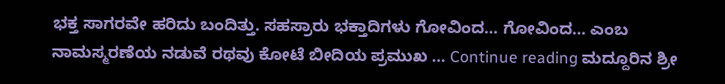ಭಕ್ತ ಸಾಗರವೇ ಹರಿದು ಬಂದಿತ್ತು. ಸಹಸ್ರಾರು ಭಕ್ತಾದಿಗಳು ಗೋವಿಂದ… ಗೋವಿಂದ… ಎಂಬ ನಾಮಸ್ಮರಣೆಯ ನಡುವೆ ರಥವು ಕೋಟೆ ಬೀದಿಯ ಪ್ರಮುಖ … Continue reading ಮದ್ದೂರಿನ ಶ್ರೀ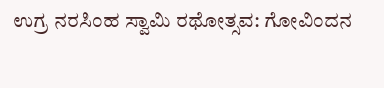ಉಗ್ರ ನರಸಿಂಹ ಸ್ವಾಮಿ ರಥೋತ್ಸವ: ಗೋವಿಂದನ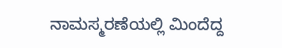ನಾಮಸ್ಮರಣೆಯಲ್ಲಿ ಮಿಂದೆದ್ದ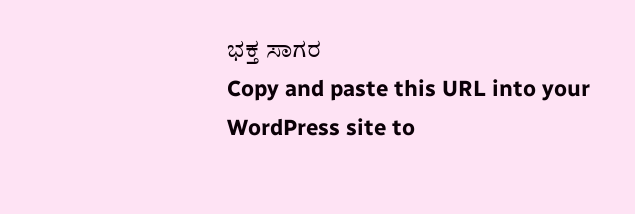ಭಕ್ತ ಸಾಗರ
Copy and paste this URL into your WordPress site to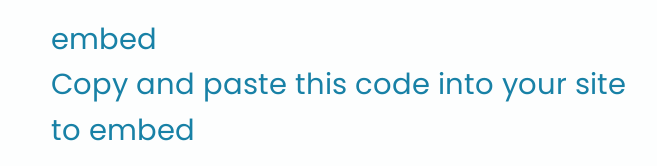embed
Copy and paste this code into your site to embed